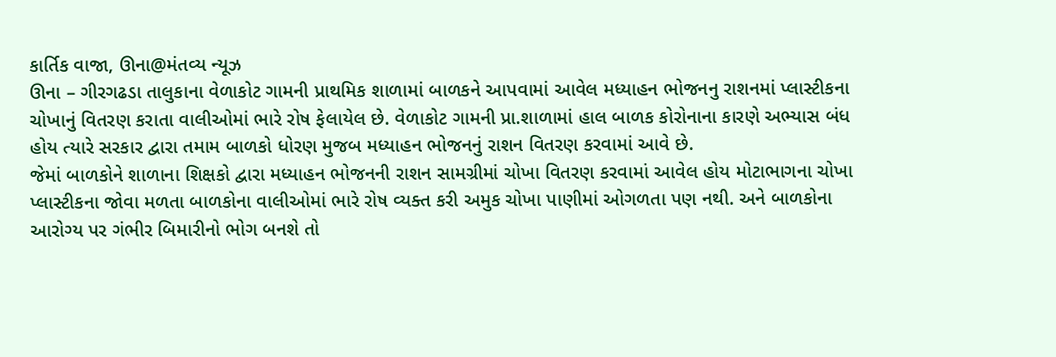કાર્તિક વાજા, ઊના@મંતવ્ય ન્યૂઝ
ઊના – ગીરગઢડા તાલુકાના વેળાકોટ ગામની પ્રાથમિક શાળામાં બાળકને આપવામાં આવેલ મધ્યાહન ભોજનનુ રાશનમાં પ્લાસ્ટીકના ચોખાનું વિતરણ કરાતા વાલીઓમાં ભારે રોષ ફેલાયેલ છે. વેળાકોટ ગામની પ્રા.શાળામાં હાલ બાળક કોરોનાના કારણે અભ્યાસ બંધ હોય ત્યારે સરકાર દ્વારા તમામ બાળકો ધોરણ મુજબ મધ્યાહન ભોજનનું રાશન વિતરણ કરવામાં આવે છે.
જેમાં બાળકોને શાળાના શિક્ષકો દ્વારા મધ્યાહન ભોજનની રાશન સામગ્રીમાં ચોખા વિતરણ કરવામાં આવેલ હોય મોટાભાગના ચોખા પ્લાસ્ટીકના જોવા મળતા બાળકોના વાલીઓમાં ભારે રોષ વ્યક્ત કરી અમુક ચોખા પાણીમાં ઓગળતા પણ નથી. અને બાળકોના આરોગ્ય પર ગંભીર બિમારીનો ભોગ બનશે તો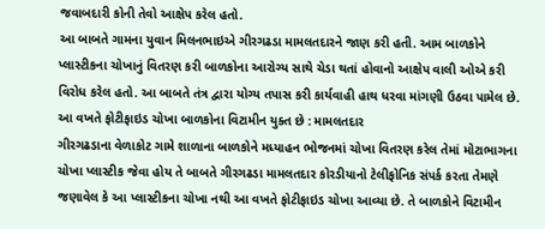જવાબદારી કોની તેવો આક્ષેપ કરેલ હતો.
આ બાબતે ગામના યુવાન મિલનભાઇએ ગીરગઢડા મામલતદારને જાણ કરી હતી. આમ બાળકોને પ્લાસ્ટીકના ચોખાનું વિતરણ કરી બાળકોના આરોગ્ય સાથે ચેડા થતાં હોવાનો આક્ષેપ વાલી ઓએ કરી વિરોધ કરેલ હતો. આ બાબતે તંત્ર દ્વારા યોગ્ય તપાસ કરી કાર્યવાહી હાથ ધરવા માંગણી ઉઠવા પામેલ છે.
આ વખતે ફોટીફાઇડ ચોખા બાળકોના વિટામીન યુક્ત છે : મામલતદાર
ગીરગઢડાના વેળાકોટ ગામે શાળાના બાળકોને મધ્યાહન ભોજનમાં ચોખા વિતરણ કરેલ તેમાં મોટાભાગના ચોખા પ્લાસ્ટીક જેવા હોય તે બાબતે ગીરગઢડા મામલતદાર કોરડીયાનો ટેલીફોનિક સંપર્ક કરતા તેમણે જણાવેલ કે આ પ્લાસ્ટીકના ચોખા નથી આ વખતે ફોટીફાઇડ ચોખા આવ્યા છે. તે બાળકોને વિટામીન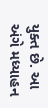યુક્ત છે. આ અંગે મધ્યાહન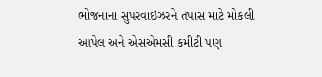ભોજનાના સુપરવાઇઝરને તપાસ માટે મોકલી આપેલ અને એસએમસી કમીટી પણ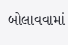બોલાવવામાં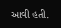આવી હતી.